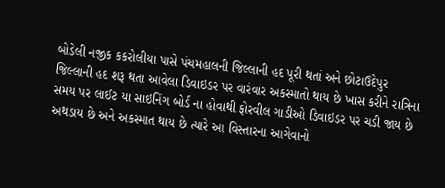બોડેલી નજીક કકરોલીયા પાસે પંચમહાલની જિલ્લાની હદ પૂરી થતાં અને છોટાઉદેપુર જિલ્લાની હદ શરૂ થતા આવેલા ડિવાઇડર પર વારંવાર અકસ્માતો થાય છે ખાસ કરીને રાત્રિના સમય પર લાઈટ યા સાઇનિંગ બોર્ડ ના હોવાથી ફોરવીલ ગાડીઓ ડિવાઇડર પર ચડી જાય છે અથડાય છે અને અકસ્માત થાય છે ત્યારે આ વિસ્તારના આગેવાનો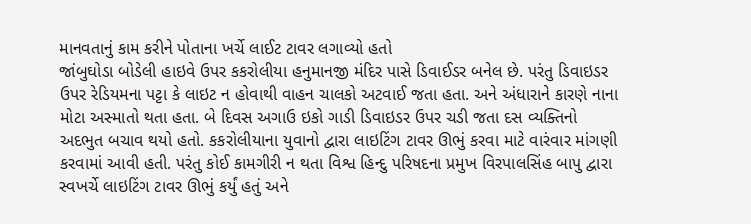માનવતાનું કામ કરીને પોતાના ખર્ચે લાઈટ ટાવર લગાવ્યો હતો
જાંબુઘોડા બોડેલી હાઇવે ઉપર કકરોલીયા હનુમાનજી મંદિર પાસે ડિવાઈડર બનેલ છે. પરંતુ ડિવાઇડર ઉપર રેડિયમના પટ્ટા કે લાઇટ ન હોવાથી વાહન ચાલકો અટવાઈ જતા હતા. અને અંધારાને કારણે નાના મોટા અસ્માતો થતા હતા. બે દિવસ અગાઉ ઇકો ગાડી ડિવાઇડર ઉપર ચડી જતા દસ વ્યક્તિનો અદભુત બચાવ થયો હતો. કકરોલીયાના યુવાનો દ્વારા લાઇટિંગ ટાવર ઊભું કરવા માટે વારંવાર માંગણી કરવામાં આવી હતી. પરંતુ કોઈ કામગીરી ન થતા વિશ્વ હિન્દુ પરિષદના પ્રમુખ વિરપાલસિંહ બાપુ દ્વારા સ્વખર્ચે લાઇટિંગ ટાવર ઊભું કર્યું હતું અને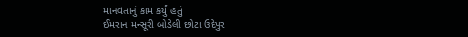માનવતાનું કામ કર્યું હતું
ઈમરાન મન્સૂરી બોડેલી છોટા ઉદેપુર